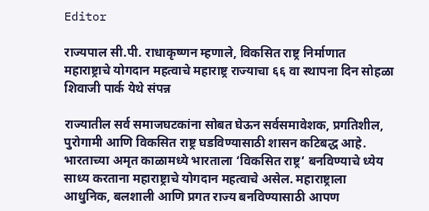Editor

राज्यपाल सी.पी. राधाकृष्णन म्हणाले, विकसित राष्ट्र निर्माणात महाराष्ट्राचे योगदान महत्वाचे महाराष्ट्र राज्याचा ६६ वा स्थापना दिन सोहळा शिवाजी पार्क येथे संपन्न

राज्यातील सर्व समाजघटकांना सोबत घेऊन सर्वसमावेशक, प्रगतिशील, पुरोगामी आणि विकसित राष्ट्र घडविण्यासाठी शासन कटिबद्ध आहे. भारताच्या अमृत काळामध्ये भारताला ‘विकसित राष्ट्र’ बनविण्याचे ध्येय साध्य करताना महाराष्ट्राचे योगदान महत्वाचे असेल. महाराष्ट्राला आधुनिक, बलशाली आणि प्रगत राज्य बनविण्यासाठी आपण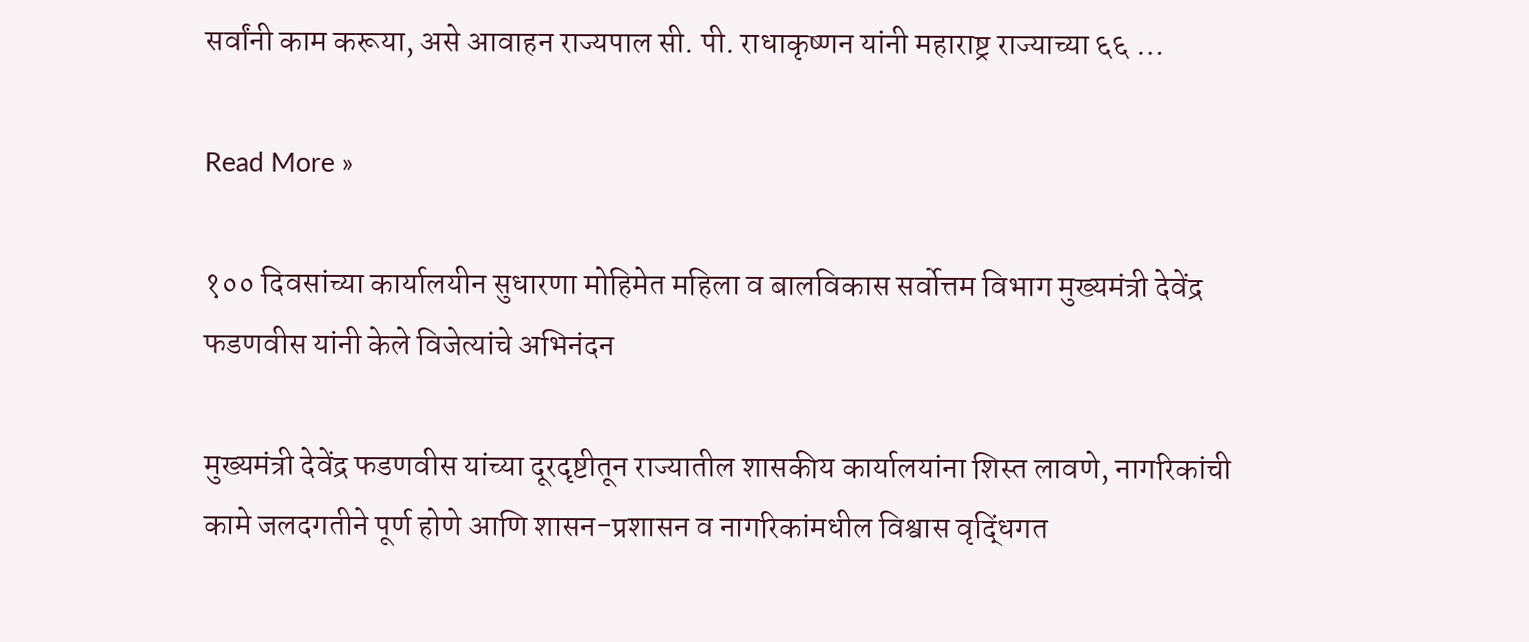सर्वांनी काम करूया, असे आवाहन राज्यपाल सी. पी. राधाकृष्णन यांनी महाराष्ट्र राज्याच्या ६६ …

Read More »

१०० दिवसांच्या कार्यालयीन सुधारणा मोहिमेत महिला व बालविकास सर्वोत्तम विभाग मुख्यमंत्री देवेंद्र फडणवीस यांनी केले विजेत्यांचे अभिनंदन

मुख्यमंत्री देवेंद्र फडणवीस यांच्या दूरदृष्टीतून राज्यातील शासकीय कार्यालयांना शिस्त लावणे, नागरिकांची कामे जलदगतीने पूर्ण होणे आणि शासन-प्रशासन व नागरिकांमधील विश्वास वृद्धिंगत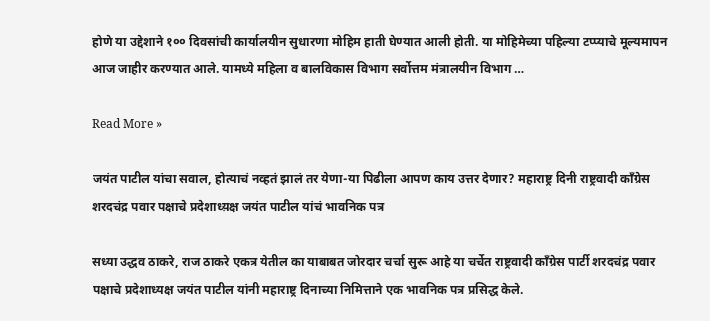होणे या उद्देशाने १०० दिवसांची कार्यालयीन सुधारणा मोहिम हाती घेण्यात आली होती. या मोहिमेच्या पहिल्या टप्प्याचे मूल्यमापन आज जाहीर करण्यात आले. यामध्ये महिला व बालविकास विभाग सर्वोत्तम मंत्रालयीन विभाग …

Read More »

जयंत पाटील यांचा सवाल, होत्याचं नव्हतं झालं तर येणा-या पिढीला आपण काय उत्तर देणार? महाराष्ट्र दिनी राष्ट्रवादी काँग्रेस शरदचंद्र पवार पक्षाचे प्रदेशाध्य़क्ष जयंत पाटील यांचं भावनिक पत्र

सध्या उद्धव ठाकरे, राज ठाकरे एकत्र येतील का याबाबत जोरदार चर्चा सुरू आहे या चर्चेत राष्ट्रवादी काँग्रेस पार्टी शरदचंद्र पवार पक्षाचे प्रदेशाध्यक्ष जयंत पाटील यांनी महाराष्ट्र दिनाच्या निमित्ताने एक भावनिक पत्र प्रसिद्ध केले.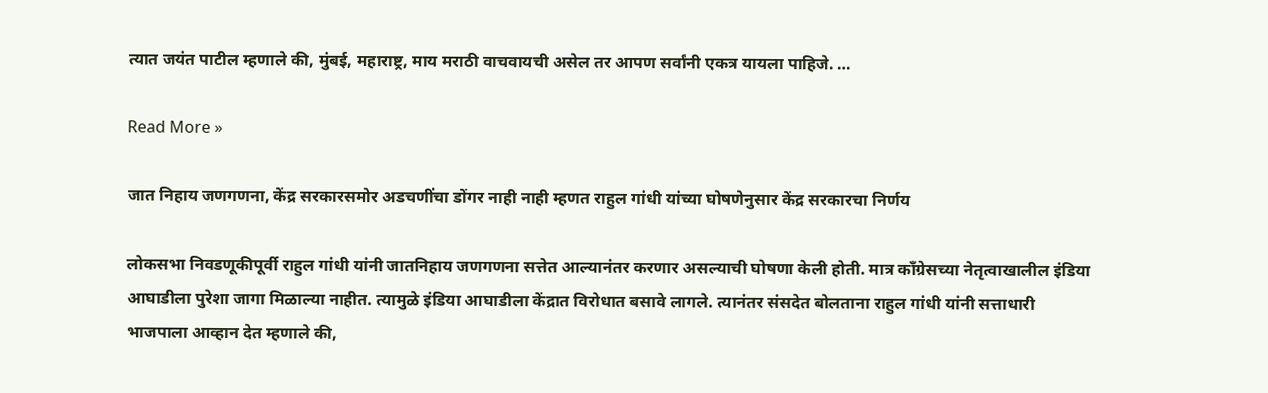त्यात जयंत पाटील म्हणाले की, मुंबई, महाराष्ट्र, माय मराठी वाचवायची असेल तर आपण सर्वांनी एकत्र यायला पाहिजे. …

Read More »

जात निहाय जणगणना, केंद्र सरकारसमोर अडचणींचा डोंगर नाही नाही म्हणत राहुल गांधी यांच्या घोषणेनुसार केंद्र सरकारचा निर्णय

लोकसभा निवडणूकीपूर्वी राहुल गांधी यांनी जातनिहाय जणगणना सत्तेत आल्यानंतर करणार असल्याची घोषणा केली होती. मात्र काँग्रेसच्या नेतृत्वाखालील इंडिया आघाडीला पुरेशा जागा मिळाल्या नाहीत. त्यामुळे इंडिया आघाडीला केंद्रात विरोधात बसावे लागले. त्यानंतर संसदेत बोलताना राहुल गांधी यांनी सत्ताधारी भाजपाला आव्हान देत म्हणाले की,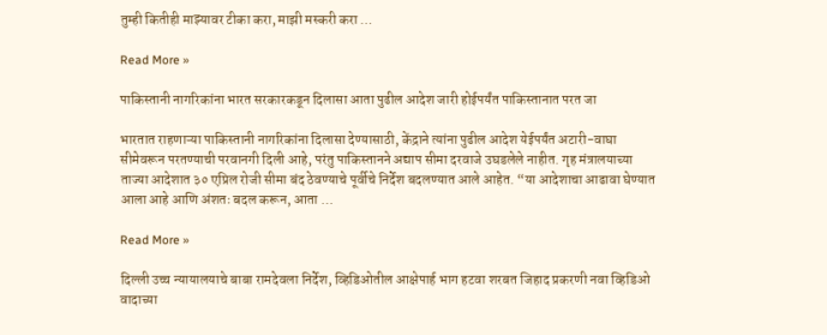तुम्ही कितीही माझ्यावर टीका करा, माझी मस्करी करा …

Read More »

पाकिस्तानी नागरिकांना भारत सरकारकडून दिलासा आता पुढील आदेश जारी होईपर्यंत पाकिस्तानात परत जा

भारतात राहणाऱ्या पाकिस्तानी नागरिकांना दिलासा देण्यासाठी, केंद्राने त्यांना पुढील आदेश येईपर्यंत अटारी-वाघा सीमेवरून परतण्याची परवानगी दिली आहे, परंतु पाकिस्तानने अद्याप सीमा दरवाजे उघडलेले नाहीत. गृह मंत्रालयाच्या ताज्या आदेशात ३० एप्रिल रोजी सीमा बंद ठेवण्याचे पूर्वीचे निर्देश बदलण्यात आले आहेत. “या आदेशाचा आढावा घेण्यात आला आहे आणि अंशतः बदल करून, आता …

Read More »

दिल्ली उच्च न्यायालयाचे बाबा रामदेवला निर्देश, व्हिडिओतील आक्षेपार्ह भाग हटवा शरबत जिहाद प्रकरणी नवा व्हिडिओ वादाच्या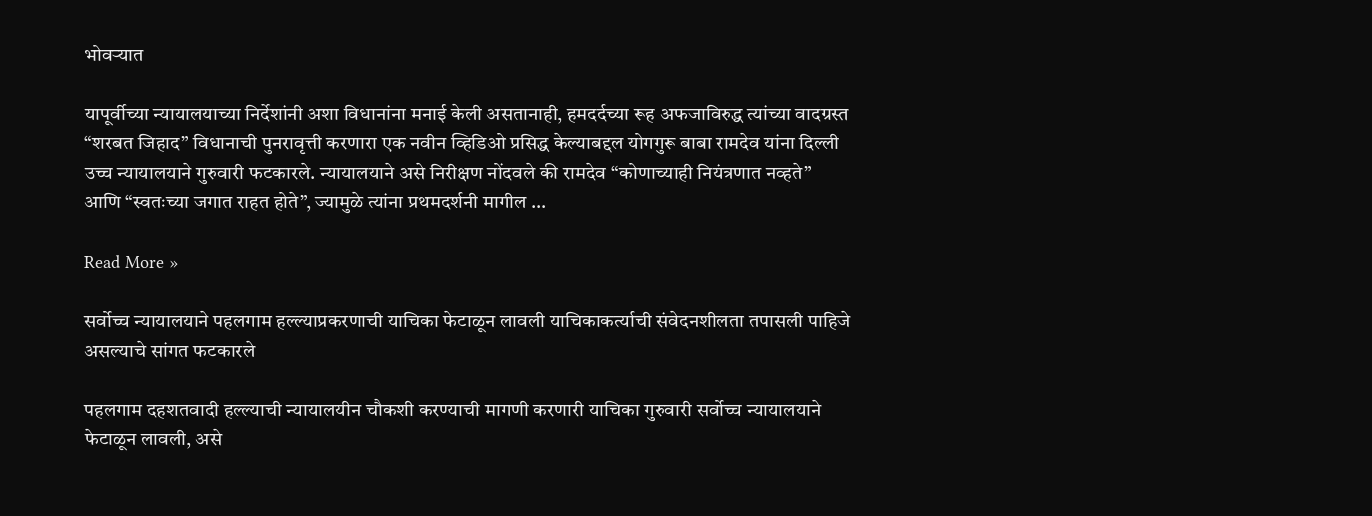भोवऱ्यात

यापूर्वीच्या न्यायालयाच्या निर्देशांनी अशा विधानांना मनाई केली असतानाही, हमदर्दच्या रूह अफजाविरुद्ध त्यांच्या वादग्रस्त “शरबत जिहाद” विधानाची पुनरावृत्ती करणारा एक नवीन व्हिडिओ प्रसिद्ध केल्याबद्दल योगगुरू बाबा रामदेव यांना दिल्ली उच्च न्यायालयाने गुरुवारी फटकारले. न्यायालयाने असे निरीक्षण नोंदवले की रामदेव “कोणाच्याही नियंत्रणात नव्हते” आणि “स्वतःच्या जगात राहत होते”, ज्यामुळे त्यांना प्रथमदर्शनी मागील …

Read More »

सर्वोच्च न्यायालयाने पहलगाम हल्ल्याप्रकरणाची याचिका फेटाळून लावली याचिकाकर्त्याची संवेदनशीलता तपासली पाहिजे असल्याचे सांगत फटकारले

पहलगाम दहशतवादी हल्ल्याची न्यायालयीन चौकशी करण्याची मागणी करणारी याचिका गुरुवारी सर्वोच्च न्यायालयाने फेटाळून लावली, असे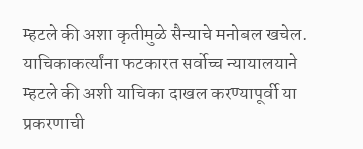म्हटले की अशा कृतीमुळे सैन्याचे मनोबल खचेल. याचिकाकर्त्यांना फटकारत सर्वोच्च न्यायालयाने म्हटले की अशी याचिका दाखल करण्यापूर्वी या प्रकरणाची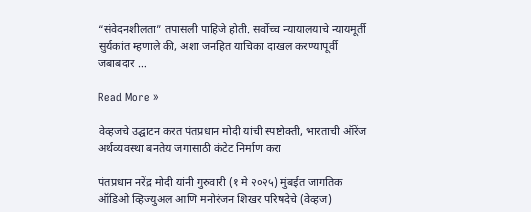“संवेदनशीलता” तपासली पाहिजे होती. सर्वोच्च न्यायालयाचे न्यायमूर्ती सुर्यकांत म्हणाले की, अशा जनहित याचिका दाखल करण्यापूर्वी जबाबदार …

Read More »

वेव्हजचे उद्घाटन करत पंतप्रधान मोदी यांची स्पष्टोक्ती, भारताची ऑरेंज अर्थव्यवस्था बनतेय जगासाठी कंटेट निर्माण करा

पंतप्रधान नरेंद्र मोदी यांनी गुरुवारी (१ मे २०२५) मुंबईत जागतिक ऑडिओ व्हिज्युअल आणि मनोरंजन शिखर परिषदेचे (वेव्हज)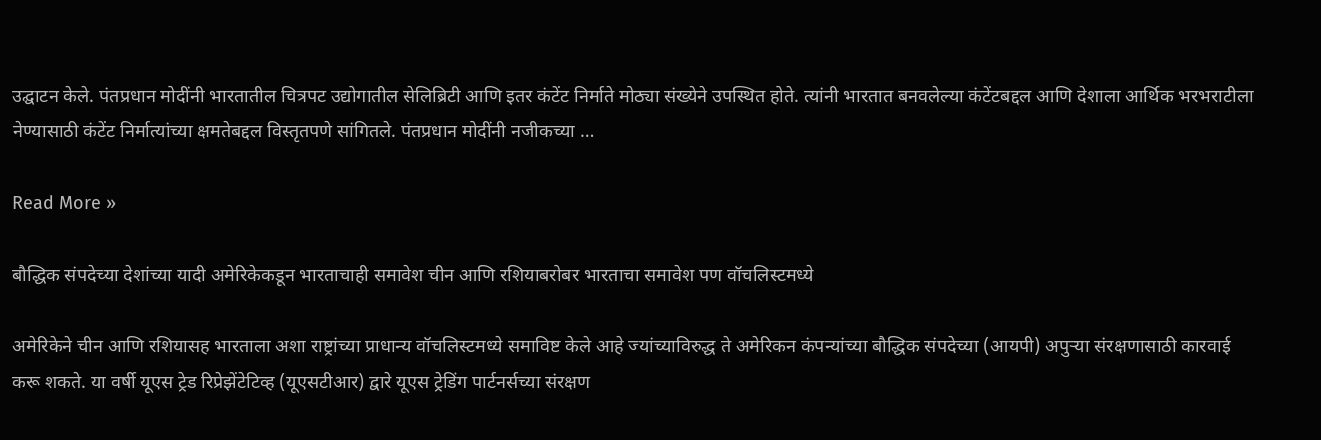उद्घाटन केले. पंतप्रधान मोदींनी भारतातील चित्रपट उद्योगातील सेलिब्रिटी आणि इतर कंटेंट निर्माते मोठ्या संख्येने उपस्थित होते. त्यांनी भारतात बनवलेल्या कंटेंटबद्दल आणि देशाला आर्थिक भरभराटीला नेण्यासाठी कंटेंट निर्मात्यांच्या क्षमतेबद्दल विस्तृतपणे सांगितले. पंतप्रधान मोदींनी नजीकच्या …

Read More »

बौद्धिक संपदेच्या देशांच्या यादी अमेरिकेकडून भारताचाही समावेश चीन आणि रशियाबरोबर भारताचा समावेश पण वॉचलिस्टमध्ये

अमेरिकेने चीन आणि रशियासह भारताला अशा राष्ट्रांच्या प्राधान्य वॉचलिस्टमध्ये समाविष्ट केले आहे ज्यांच्याविरुद्ध ते अमेरिकन कंपन्यांच्या बौद्धिक संपदेच्या (आयपी) अपुर्‍या संरक्षणासाठी कारवाई करू शकते. या वर्षी यूएस ट्रेड रिप्रेझेंटेटिव्ह (यूएसटीआर) द्वारे यूएस ट्रेडिंग पार्टनर्सच्या संरक्षण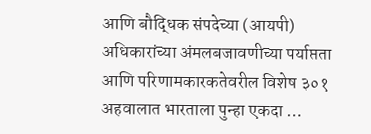आणि बौद्धिक संपदेच्या (आयपी) अधिकारांच्या अंमलबजावणीच्या पर्याप्तता आणि परिणामकारकतेवरील विशेष ३०१ अहवालात भारताला पुन्हा एकदा …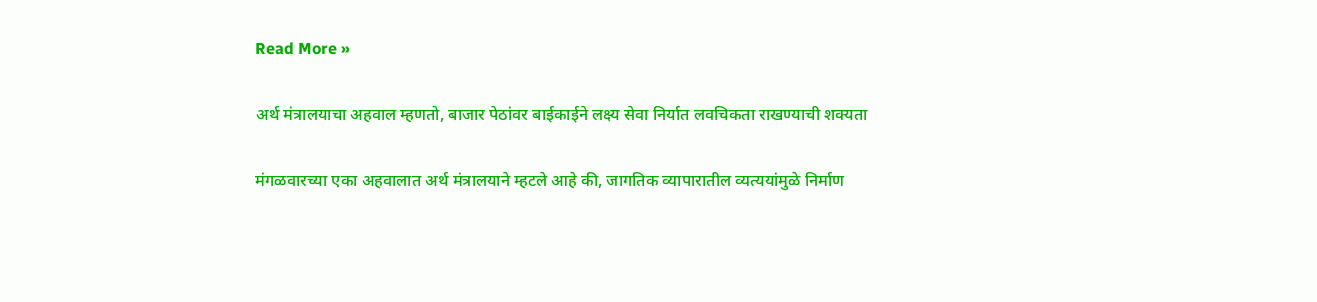Read More »

अर्थ मंत्रालयाचा अहवाल म्हणतो, बाजार पेठांवर बाईकाईने लक्ष्य सेवा निर्यात लवचिकता राखण्याची शक्यता

मंगळवारच्या एका अहवालात अर्थ मंत्रालयाने म्हटले आहे की, जागतिक व्यापारातील व्यत्ययांमुळे निर्माण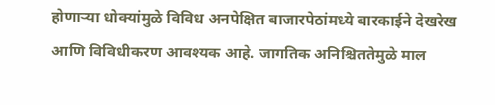होणाऱ्या धोक्यांमुळे विविध अनपेक्षित बाजारपेठांमध्ये बारकाईने देखरेख आणि विविधीकरण आवश्यक आहे. जागतिक अनिश्चिततेमुळे माल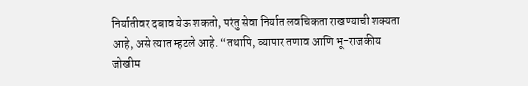निर्यातीवर दबाव येऊ शकतो, परंतु सेवा निर्यात लवचिकता राखण्याची शक्यता आहे, असे त्यात म्हटले आहे. “तथापि, व्यापार तणाव आणि भू-राजकीय जोखीम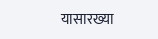यासारख्या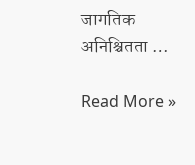जागतिक अनिश्चितता …

Read More »